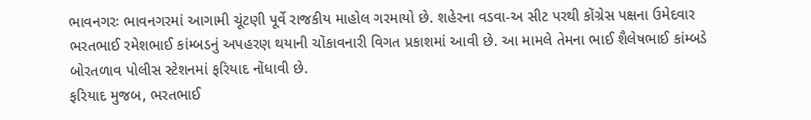ભાવનગરઃ ભાવનગરમાં આગામી ચૂંટણી પૂર્વે રાજકીય માહોલ ગરમાયો છે. શહેરના વડવા-અ સીટ પરથી કોંગ્રેસ પક્ષના ઉમેદવાર ભરતભાઈ રમેશભાઈ કાંમ્બડનું અપહરણ થયાની ચોંકાવનારી વિગત પ્રકાશમાં આવી છે. આ મામલે તેમના ભાઈ શૈલેષભાઈ કાંમ્બડે બોરતળાવ પોલીસ સ્ટેશનમાં ફરિયાદ નોંધાવી છે.
ફરિયાદ મુજબ, ભરતભાઈ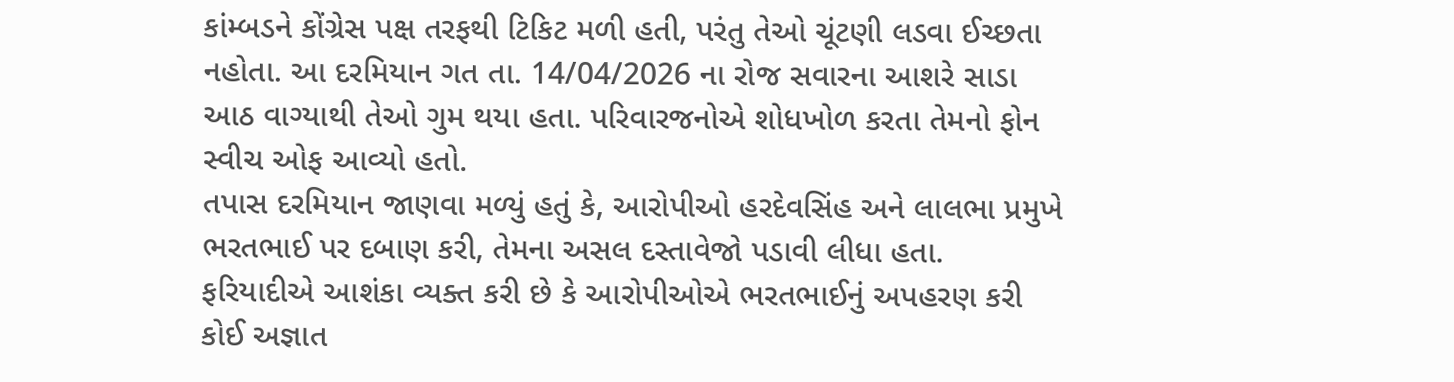કાંમ્બડને કોંગ્રેસ પક્ષ તરફથી ટિકિટ મળી હતી, પરંતુ તેઓ ચૂંટણી લડવા ઈચ્છતા નહોતા. આ દરમિયાન ગત તા. 14/04/2026 ના રોજ સવારના આશરે સાડા આઠ વાગ્યાથી તેઓ ગુમ થયા હતા. પરિવારજનોએ શોધખોળ કરતા તેમનો ફોન સ્વીચ ઓફ આવ્યો હતો.
તપાસ દરમિયાન જાણવા મળ્યું હતું કે, આરોપીઓ હરદેવસિંહ અને લાલભા પ્રમુખે ભરતભાઈ પર દબાણ કરી, તેમના અસલ દસ્તાવેજો પડાવી લીધા હતા. ફરિયાદીએ આશંકા વ્યક્ત કરી છે કે આરોપીઓએ ભરતભાઈનું અપહરણ કરી કોઈ અજ્ઞાત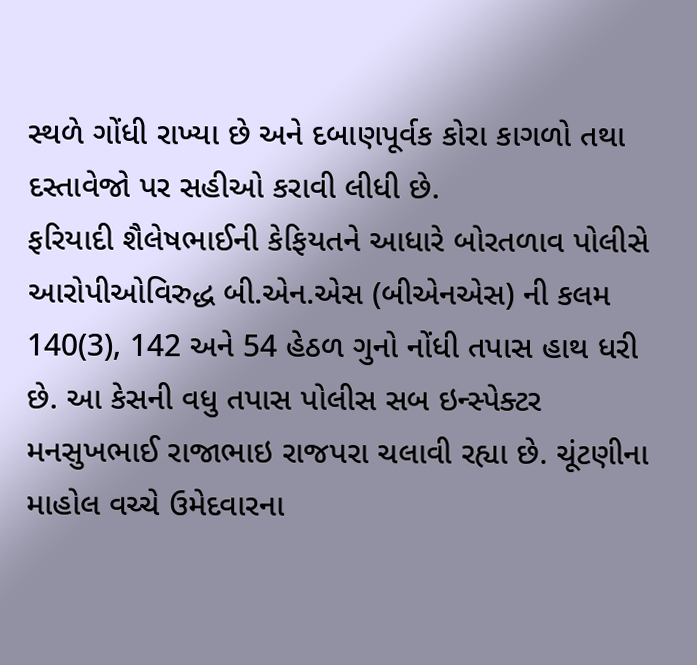સ્થળે ગોંધી રાખ્યા છે અને દબાણપૂર્વક કોરા કાગળો તથા દસ્તાવેજો પર સહીઓ કરાવી લીધી છે.
ફરિયાદી શૈલેષભાઈની કેફિયતને આધારે બોરતળાવ પોલીસે આરોપીઓવિરુદ્ધ બી.એન.એસ (બીએનએસ) ની કલમ 140(3), 142 અને 54 હેઠળ ગુનો નોંધી તપાસ હાથ ધરી છે. આ કેસની વધુ તપાસ પોલીસ સબ ઇન્સ્પેક્ટર મનસુખભાઈ રાજાભાઇ રાજપરા ચલાવી રહ્યા છે. ચૂંટણીના માહોલ વચ્ચે ઉમેદવારના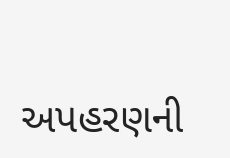અપહરણની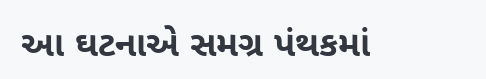આ ઘટનાએ સમગ્ર પંથકમાં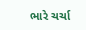ભારે ચર્ચા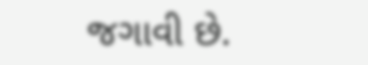જગાવી છે.